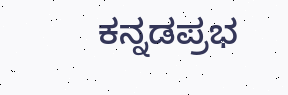ಕನ್ನಡಪ್ರಭ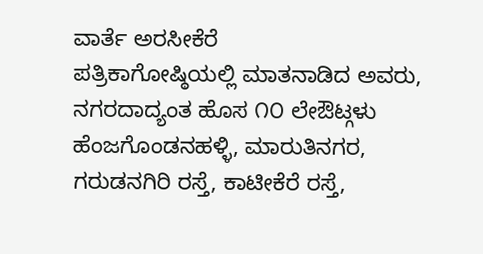ವಾರ್ತೆ ಅರಸೀಕೆರೆ
ಪತ್ರಿಕಾಗೋಷ್ಠಿಯಲ್ಲಿ ಮಾತನಾಡಿದ ಅವರು, ನಗರದಾದ್ಯಂತ ಹೊಸ ೧೦ ಲೇಔಟ್ಗಳು ಹೆಂಜಗೊಂಡನಹಳ್ಳಿ, ಮಾರುತಿನಗರ, ಗರುಡನಗಿರಿ ರಸ್ತೆ, ಕಾಟೀಕೆರೆ ರಸ್ತೆ,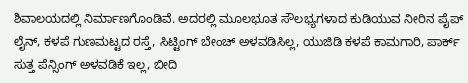ಶಿವಾಲಯದಲ್ಲಿ ನಿರ್ಮಾಣಗೊಂಡಿವೆ. ಅದರಲ್ಲಿ ಮೂಲಭೂತ ಸೌಲಭ್ಯಗಳಾದ ಕುಡಿಯುವ ನೀರಿನ ಪೈಪ್ ಲೈನ್, ಕಳಪೆ ಗುಣಮಟ್ಟದ ರಸ್ತೆ, ಸಿಟ್ಟಿಂಗ್ ಬೇಂಚ್ ಅಳವಡಿಸಿಲ್ಲ, ಯುಜಿಡಿ ಕಳಪೆ ಕಾಮಗಾರಿ, ಪಾರ್ಕ್ ಸುತ್ತ ಪೆನ್ಸಿಂಗ್ ಅಳವಡಿಕೆ ಇಲ್ಲ, ಬೀದಿ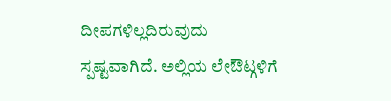ದೀಪಗಳಿಲ್ಲದಿರುವುದು ಸ್ಪಷ್ಟವಾಗಿದೆ. ಅಲ್ಲಿಯ ಲೇಔಟ್ಗಳಿಗೆ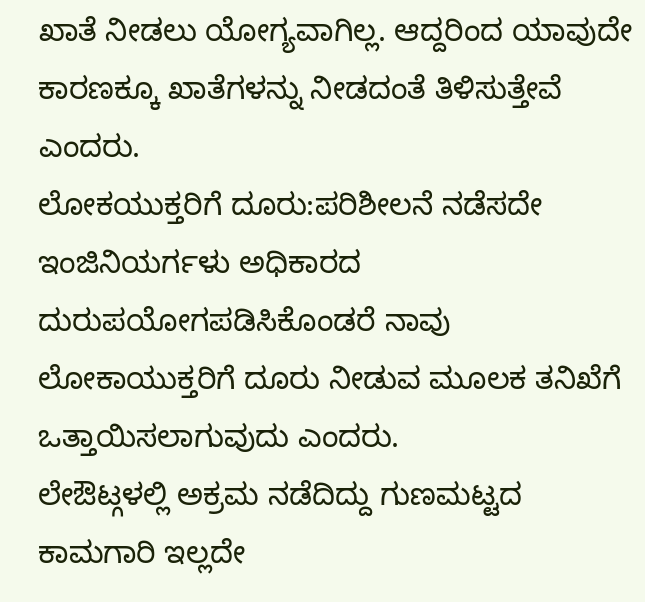ಖಾತೆ ನೀಡಲು ಯೋಗ್ಯವಾಗಿಲ್ಲ. ಆದ್ದರಿಂದ ಯಾವುದೇ ಕಾರಣಕ್ಕೂ ಖಾತೆಗಳನ್ನು ನೀಡದಂತೆ ತಿಳಿಸುತ್ತೇವೆ ಎಂದರು.
ಲೋಕಯುಕ್ತರಿಗೆ ದೂರು:ಪರಿಶೀಲನೆ ನಡೆಸದೇ ಇಂಜಿನಿಯರ್ಗಳು ಅಧಿಕಾರದ ದುರುಪಯೋಗಪಡಿಸಿಕೊಂಡರೆ ನಾವು ಲೋಕಾಯುಕ್ತರಿಗೆ ದೂರು ನೀಡುವ ಮೂಲಕ ತನಿಖೆಗೆ ಒತ್ತಾಯಿಸಲಾಗುವುದು ಎಂದರು.
ಲೇಔಟ್ಗಳಲ್ಲಿ ಅಕ್ರಮ ನಡೆದಿದ್ದು ಗುಣಮಟ್ಟದ ಕಾಮಗಾರಿ ಇಲ್ಲದೇ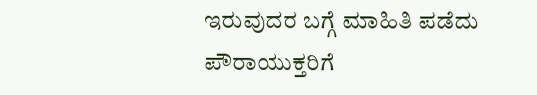ಇರುವುದರ ಬಗ್ಗೆ ಮಾಹಿತಿ ಪಡೆದು ಪೌರಾಯುಕ್ತರಿಗೆ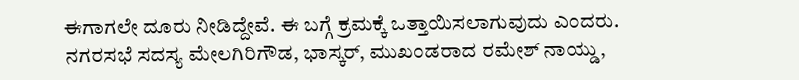ಈಗಾಗಲೇ ದೂರು ನೀಡಿದ್ದೇವೆ. ಈ ಬಗ್ಗೆ ಕ್ರಮಕ್ಕೆ ಒತ್ತಾಯಿಸಲಾಗುವುದು ಎಂದರು.
ನಗರಸಭೆ ಸದಸ್ಯ ಮೇಲಗಿರಿಗೌಡ, ಭಾಸ್ಕರ್, ಮುಖಂಡರಾದ ರಮೇಶ್ ನಾಯ್ಡು,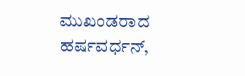ಮುಖಂಡರಾದ ಹರ್ಷವರ್ಧನ್,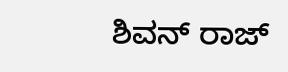ಶಿವನ್ ರಾಜ್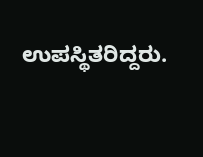ಉಪಸ್ಥಿತರಿದ್ದರು.